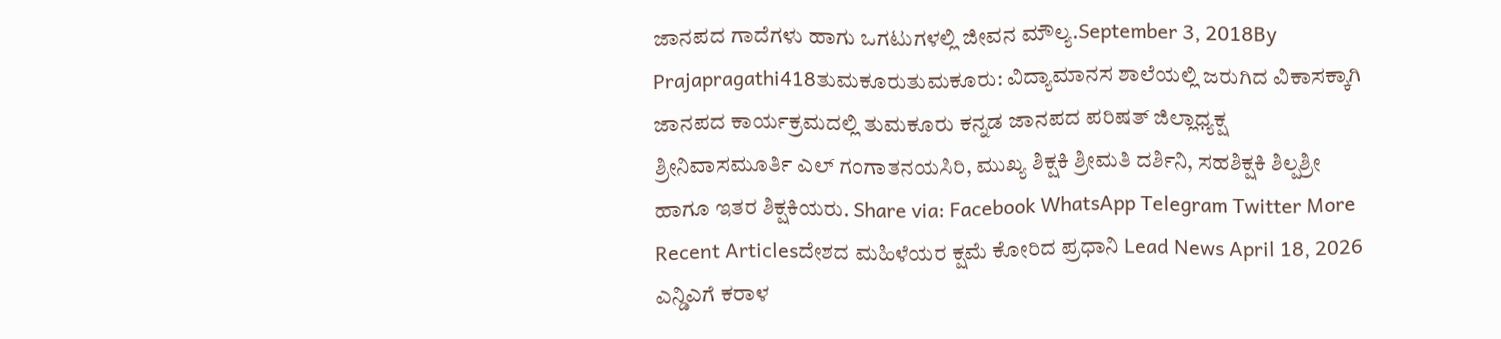ಜಾನಪದ ಗಾದೆಗಳು ಹಾಗು ಒಗಟುಗಳಲ್ಲಿ ಜೀವನ ಮೌಲ್ಯ.September 3, 2018By Prajapragathi418ತುಮಕೂರುತುಮಕೂರು: ವಿದ್ಯಾಮಾನಸ ಶಾಲೆಯಲ್ಲಿ ಜರುಗಿದ ವಿಕಾಸಕ್ಕಾಗಿ ಜಾನಪದ ಕಾರ್ಯಕ್ರಮದಲ್ಲಿ ತುಮಕೂರು ಕನ್ನಡ ಜಾನಪದ ಪರಿಷತ್ ಜಿಲ್ಲಾಧ್ಯಕ್ಷ ಶ್ರೀನಿವಾಸಮೂರ್ತಿ ಎಲ್ ಗಂಗಾತನಯಸಿರಿ, ಮುಖ್ಯ ಶಿಕ್ಷಕಿ ಶ್ರೀಮತಿ ದರ್ಶಿನಿ, ಸಹಶಿಕ್ಷಕಿ ಶಿಲ್ಪಶ್ರೀ ಹಾಗೂ ಇತರ ಶಿಕ್ಷಕಿಯರು. Share via: Facebook WhatsApp Telegram Twitter More Recent Articlesದೇಶದ ಮಹಿಳೆಯರ ಕ್ಷಮೆ ಕೋರಿದ ಪ್ರಧಾನಿ Lead News April 18, 2026 ಎನ್ಡಿಎಗೆ ಕರಾಳ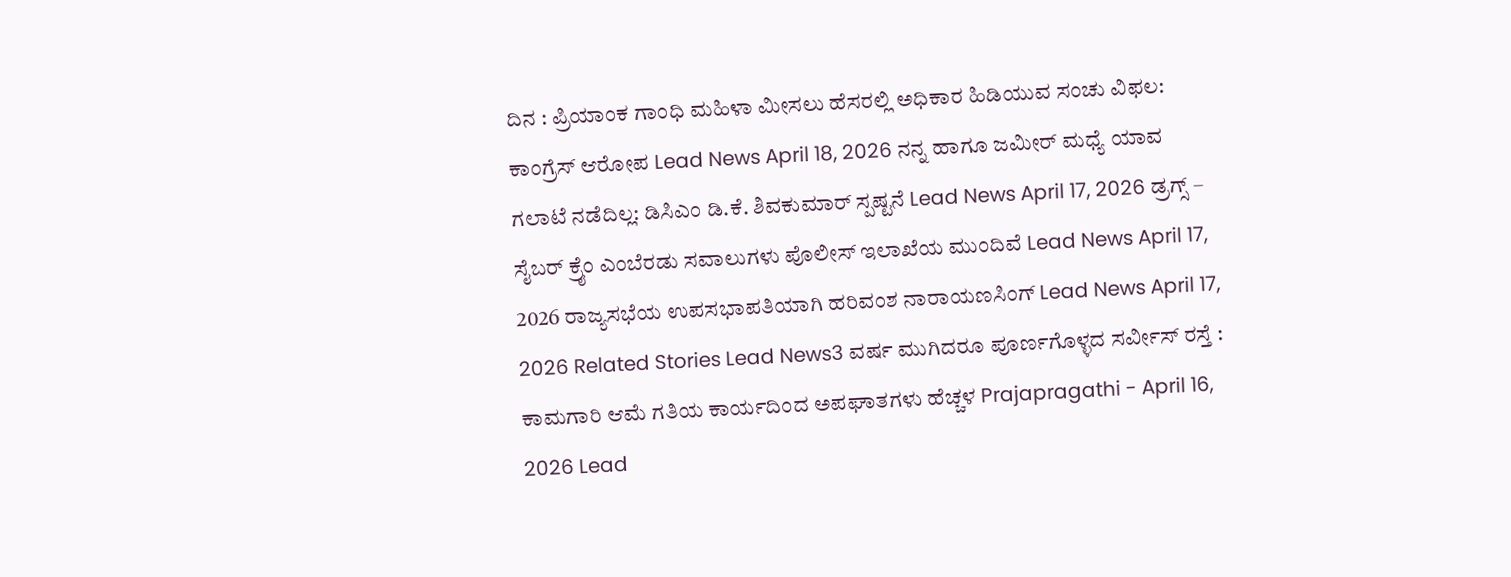ದಿನ : ಪ್ರಿಯಾಂಕ ಗಾಂಧಿ ಮಹಿಳಾ ಮೀಸಲು ಹೆಸರಲ್ಲಿ ಅಧಿಕಾರ ಹಿಡಿಯುವ ಸಂಚು ವಿಫಲ: ಕಾಂಗ್ರೆಸ್ ಆರೋಪ Lead News April 18, 2026 ನನ್ನ ಹಾಗೂ ಜಮೀರ್ ಮಧ್ಯೆ ಯಾವ ಗಲಾಟೆ ನಡೆದಿಲ್ಲ: ಡಿಸಿಎಂ ಡಿ.ಕೆ. ಶಿವಕುಮಾರ್ ಸ್ಪಷ್ಟನೆ Lead News April 17, 2026 ಡ್ರಗ್ಸ್ – ಸೈಬರ್ ಕ್ರೈಂ ಎಂಬೆರಡು ಸವಾಲುಗಳು ಪೊಲೀಸ್ ಇಲಾಖೆಯ ಮುಂದಿವೆ Lead News April 17, 2026 ರಾಜ್ಯಸಭೆಯ ಉಪಸಭಾಪತಿಯಾಗಿ ಹರಿವಂಶ ನಾರಾಯಣಸಿಂಗ್ Lead News April 17, 2026 Related Stories Lead News3 ವರ್ಷ ಮುಗಿದರೂ ಪೂರ್ಣಗೊಳ್ಳದ ಸರ್ವೀಸ್ ರಸ್ತೆ : ಕಾಮಗಾರಿ ಆಮೆ ಗತಿಯ ಕಾರ್ಯದಿಂದ ಅಪಘಾತಗಳು ಹೆಚ್ಚಳ Prajapragathi - April 16, 2026 Lead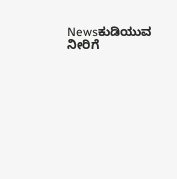Newsಕುಡಿಯುವ ನೀರಿಗೆ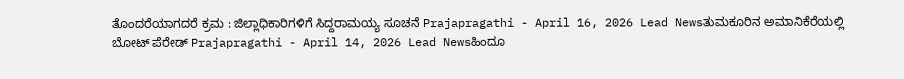ತೊಂದರೆಯಾಗದರೆ ಕ್ರಮ : ಜಿಲ್ಲಾಧಿಕಾರಿಗಳಿಗೆ ಸಿದ್ದರಾಮಯ್ಯ ಸೂಚನೆ Prajapragathi - April 16, 2026 Lead Newsತುಮಕೂರಿನ ಅಮಾನಿಕೆರೆಯಲ್ಲಿ ಬೋಟ್ ಪೆರೇಡ್ Prajapragathi - April 14, 2026 Lead Newsಹಿಂದೂ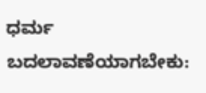ಧರ್ಮ ಬದಲಾವಣೆಯಾಗಬೇಕು: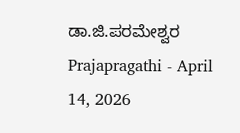ಡಾ.ಜಿ.ಪರಮೇಶ್ವರ Prajapragathi - April 14, 2026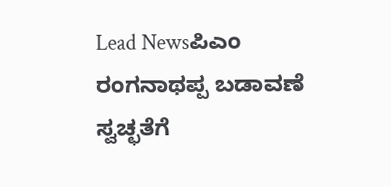Lead Newsಪಿಎಂ ರಂಗನಾಥಪ್ಪ ಬಡಾವಣೆ ಸ್ವಚ್ಛತೆಗೆ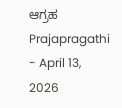ಆಗ್ರಹ Prajapragathi - April 13, 2026